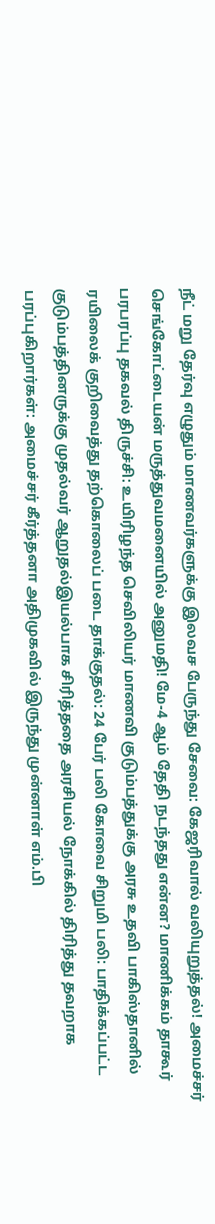நீட் மறு தேர்வு எழுதும் மாணவர்களுக்கு இலவச பேருந்து சேவை: கேஜரிவால் வலியுறுத்தல்! அமைச்சர் செங்கோட்டையன் மருத்துவமனையில் அனுமதி! மே-4 ஆம் தேதி நடந்தது என்ன? மாணிக்கம் தாகூர் பரபரப்பு தகவல் திருச்சி: உயிரிழந்த செவிலியர் மாணவி குடும்பத்துக்கு அரசு உதவி பாகிஸ்தானில் ரயிலைக் குறிவைத்து தற்கொலைப் படை தாக்குதல்: 24 பேர் பலி கோவை சிறுமி பலி: பாதிக்கப்பட்ட குடும்பத்தினருக்கு முதல்வர் ஆறுதல்இயல்பாக சிரித்ததை அரசியல் நோக்கில் திரித்து தவறாக பரப்புகிறார்கள்: அமைச்சர் கீர்த்தனா அதிமுகவில் இருந்து முன்னாள் எம்.பி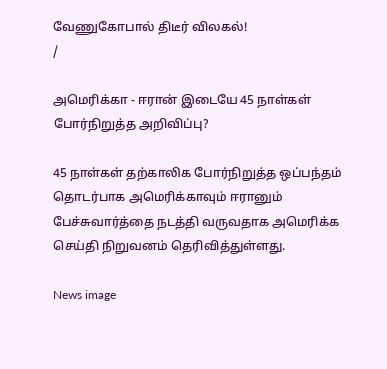வேணுகோபால் திடீர் விலகல்!
/

அமெரிக்கா - ஈரான் இடையே 45 நாள்கள் போர்நிறுத்த அறிவிப்பு?

45 நாள்கள் தற்காலிக போர்நிறுத்த ஒப்பந்தம் தொடர்பாக அமெரிக்காவும் ஈரானும் பேச்சுவார்த்தை நடத்தி வருவதாக அமெரிக்க செய்தி நிறுவனம் தெரிவித்துள்ளது.

News image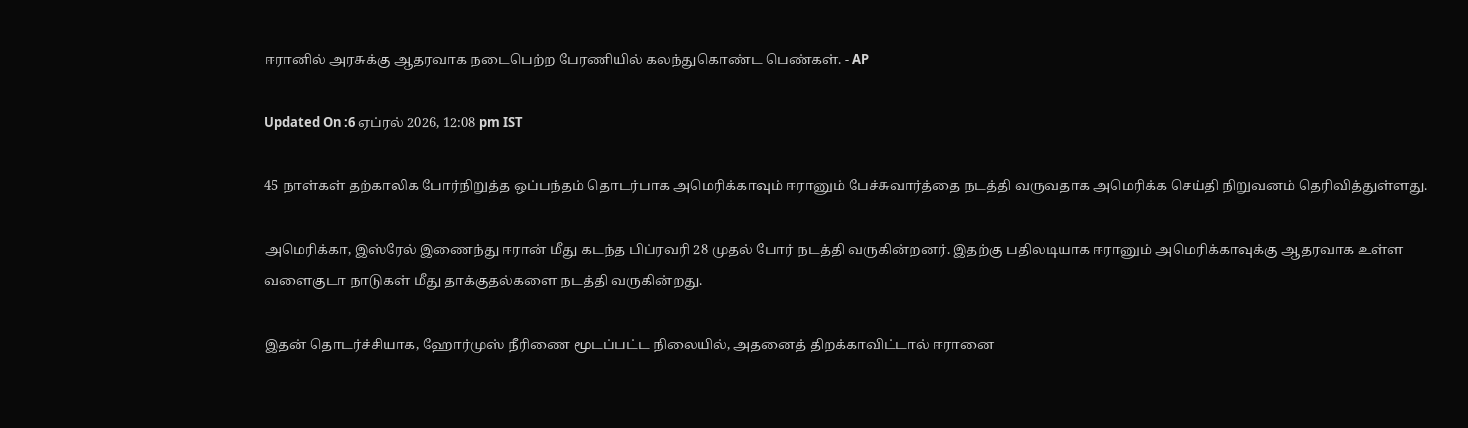ஈரானில் அரசுக்கு ஆதரவாக நடைபெற்ற பேரணியில் கலந்துகொண்ட பெண்கள். - AP

Updated On :6 ஏப்ரல் 2026, 12:08 pm IST

45 நாள்கள் தற்காலிக போர்நிறுத்த ஒப்பந்தம் தொடர்பாக அமெரிக்காவும் ஈரானும் பேச்சுவார்த்தை நடத்தி வருவதாக அமெரிக்க செய்தி நிறுவனம் தெரிவித்துள்ளது.

அமெரிக்கா, இஸ்ரேல் இணைந்து ஈரான் மீது கடந்த பிப்ரவரி 28 முதல் போர் நடத்தி வருகின்றனர். இதற்கு பதிலடியாக ஈரானும் அமெரிக்காவுக்கு ஆதரவாக உள்ள வளைகுடா நாடுகள் மீது தாக்குதல்களை நடத்தி வருகின்றது.

இதன் தொடர்ச்சியாக, ஹோர்முஸ் நீரிணை மூடப்பட்ட நிலையில், அதனைத் திறக்காவிட்டால் ஈரானை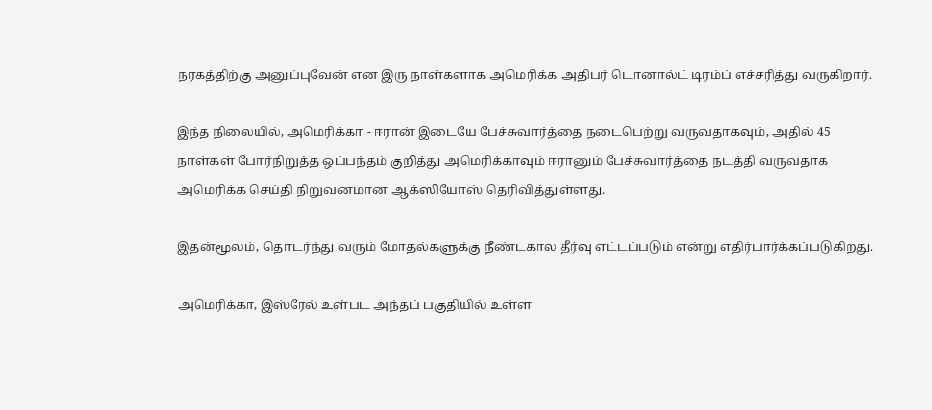நரகத்திற்கு அனுப்புவேன் என இரு நாள்களாக அமெரிக்க அதிபர் டொனால்ட் டிரம்ப் எச்சரித்து வருகிறார்.

இந்த நிலையில், அமெரிக்கா - ஈரான் இடையே பேச்சுவார்த்தை நடைபெற்று வருவதாகவும், அதில் 45 நாள்கள் போர்நிறுத்த ஒப்பந்தம் குறித்து அமெரிக்காவும் ஈரானும் பேச்சுவார்த்தை நடத்தி வருவதாக அமெரிக்க செய்தி நிறுவனமான ஆக்ஸியோஸ் தெரிவித்துள்ளது.

இதன்மூலம், தொடர்ந்து வரும் மோதல்களுக்கு நீண்டகால தீர்வு எட்டப்படும் என்று எதிர்பார்க்கப்படுகிறது.

அமெரிக்கா, இஸ்ரேல் உள்பட அந்தப் பகுதியில் உள்ள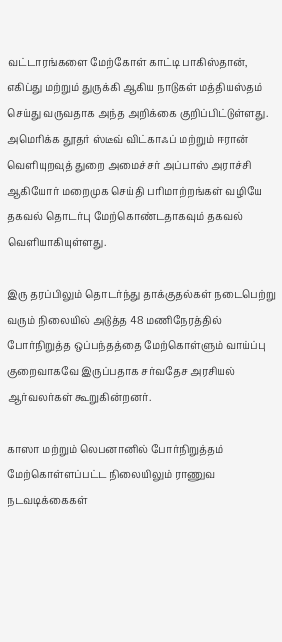வட்டாரங்களை மேற்கோள் காட்டி பாகிஸ்தான், எகிப்து மற்றும் துருக்கி ஆகிய நாடுகள் மத்தியஸ்தம் செய்து வருவதாக அந்த அறிக்கை குறிப்பிட்டுள்ளது. அமெரிக்க தூதர் ஸ்டீவ் விட்காஃப் மற்றும் ஈரான் வெளியுறவுத் துறை அமைச்சர் அப்பாஸ் அராச்சி ஆகியோர் மறைமுக செய்தி பரிமாற்றங்கள் வழியே தகவல் தொடர்பு மேற்கொண்டதாகவும் தகவல் வெளியாகியுள்ளது.

இரு தரப்பிலும் தொடர்ந்து தாக்குதல்கள் நடைபெற்று வரும் நிலையில் அடுத்த 48 மணிநேரத்தில் போர்நிறுத்த ஒப்பந்தத்தை மேற்கொள்ளும் வாய்ப்பு குறைவாகவே இருப்பதாக சர்வதேச அரசியல் ஆர்வலர்கள் கூறுகின்றனர்.

காஸா மற்றும் லெபனானில் போர்நிறுத்தம் மேற்கொள்ளப்பட்ட நிலையிலும் ராணுவ நடவடிக்கைகள்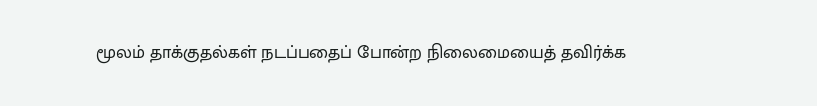மூலம் தாக்குதல்கள் நடப்பதைப் போன்ற நிலைமையைத் தவிர்க்க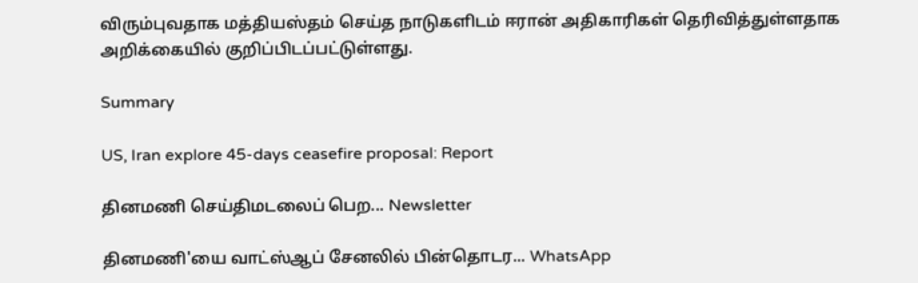விரும்புவதாக மத்தியஸ்தம் செய்த நாடுகளிடம் ஈரான் அதிகாரிகள் தெரிவித்துள்ளதாக அறிக்கையில் குறிப்பிடப்பட்டுள்ளது.

Summary

US, Iran explore 45-days ceasefire proposal: Report

தினமணி செய்திமடலைப் பெற... Newsletter

தினமணி'யை வாட்ஸ்ஆப் சேனலில் பின்தொடர... WhatsApp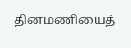தினமணியைத்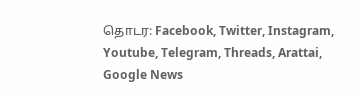தொடர: Facebook, Twitter, Instagram, Youtube, Telegram, Threads, Arattai, Google News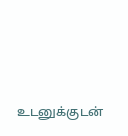உடனுக்குடன்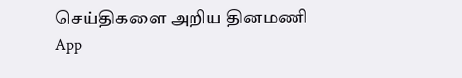செய்திகளை அறிய தினமணி App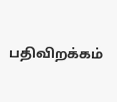பதிவிறக்கம்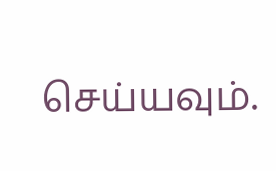செய்யவும்.